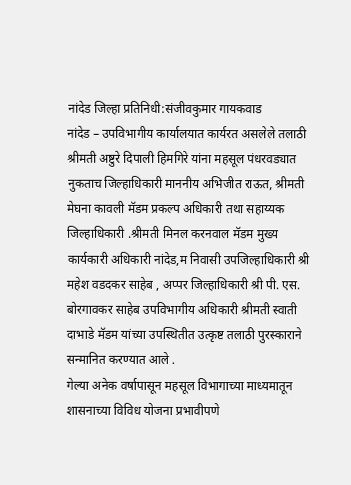नांदेड जिल्हा प्रतिनिधी:संजीवकुमार गायकवाड
नांदेड – उपविभागीय कार्यालयात कार्यरत असलेले तलाठी श्रीमती अष्टुरे दिपाली हिमगिरे यांना महसूल पंधरवड्यात नुकताच जिल्हाधिकारी माननीय अभिजीत राऊत, श्रीमती मेघना कावली मॅडम प्रकल्प अधिकारी तथा सहाय्यक जिल्हाधिकारी .श्रीमती मिनल करनवाल मॅडम मुख्य कार्यकारी अधिकारी नांदेड,म निवासी उपजिल्हाधिकारी श्री महेश वडदकर साहेब , अप्पर जिल्हाधिकारी श्री पी. एस. बोरगावकर साहेब उपविभागीय अधिकारी श्रीमती स्वाती दाभाडे मॅडम यांच्या उपस्थितीत उत्कृष्ट तलाठी पुरस्काराने सन्मानित करण्यात आले .
गेल्या अनेक वर्षापासून महसूल विभागाच्या माध्यमातून शासनाच्या विविध योजना प्रभावीपणे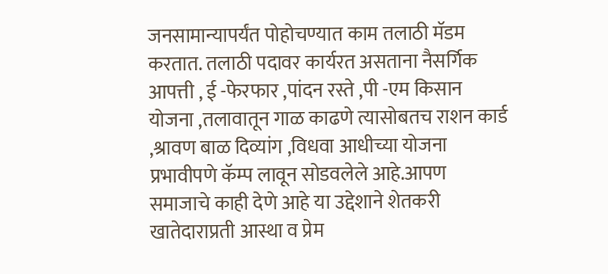जनसामान्यापर्यंत पोहोचण्यात काम तलाठी मॅडम करतात. तलाठी पदावर कार्यरत असताना नैसर्गिक आपत्ती , ई -फेरफार ,पांदन रस्ते ,पी -एम किसान योजना ,तलावातून गाळ काढणे त्यासोबतच राशन कार्ड ,श्रावण बाळ दिव्यांग ,विधवा आधीच्या योजना प्रभावीपणे कॅम्प लावून सोडवलेले आहे.आपण समाजाचे काही देणे आहे या उद्देशाने शेतकरी खातेदाराप्रती आस्था व प्रेम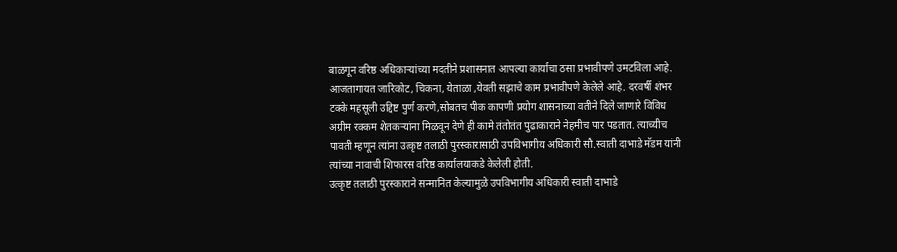बाळगून वरिष्ठ अधिकाऱ्यांच्या मदतीने प्रशासनात आपल्या कार्याचा ठसा प्रभावीपणे उमटविला आहे.
आजतागायत जारिकोट, चिकना, येताळा ,येवती सझाचे काम प्रभावीपणे केलेले आहे. दरवर्षी शंभर टक्के महसूली उद्दिष्ट पुर्ण करणे,सोबतच पीक कापणी प्रयोग शासनाच्या वतीने दिले जाणारे विविध अग्रीम रक्कम शेतकऱ्यांना मिळवून देणे ही कामे तंतोतंत पुढाकाराने नेहमीच पार पडतात. त्याच्यीच पावती म्हणून त्यांना उत्कृष्ट तलाठी पुरस्कारासाठी उपविभागीय अधिकारी सौ.स्वाती दाभाडे मॅडम यांनी त्यांच्या नावाची शिफारस वरिष्ठ कार्यालयाकडे केलेली होती.
उत्कृष्ट तलाठी पुरस्काराने सन्मानित केल्यामुळे उपविभागीय अधिकारी स्वाती दाभाडे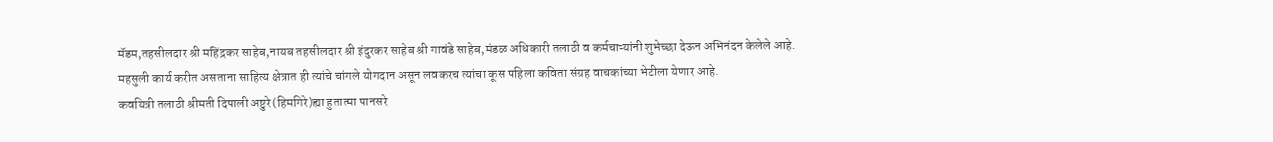मॅडम,तहसीलदार श्री महिंद्रकर साहेब,नायब तहसीलदार श्री इंदुरकर साहेब श्री गावंडे साहेब,मंडळ अधिकारी तलाठी व कर्मचाऱ्यांनी शुभेच्छा देऊन अभिनंदन केलेले आहे.
महसुली कार्य करीत असताना साहित्य क्षेत्रात ही त्यांचे चांगले योगदान असून लवकरच त्यांचा कूस पहिला कविता संग्रह वाचकांच्या भेटीला येणार आहे.
कवयित्री तलाठी श्रीमती दिपाली अष्टुरे(हिमगिरे)ह्या हुतात्मा पानसरे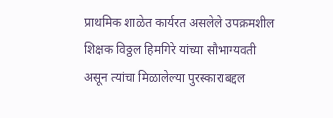प्राथमिक शाळेत कार्यरत असलेले उपक्रमशील शिक्षक विठ्ठल हिमगिरे यांच्या सौभाग्यवती असून त्यांचा मिळालेल्या पुरस्काराबद्दल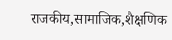राजकीय,सामाजिक,शैक्षणिक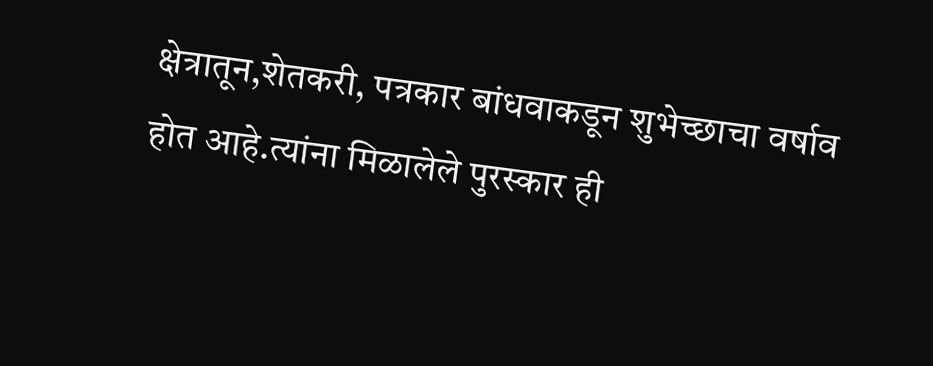क्षेत्रातून,शेतकरी, पत्रकार बांधवाकडून शुभेच्छाचा वर्षाव होत आहे.त्यांना मिळालेले पुरस्कार ही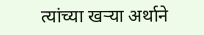त्यांच्या खऱ्या अर्थाने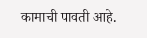कामाची पावती आहे.